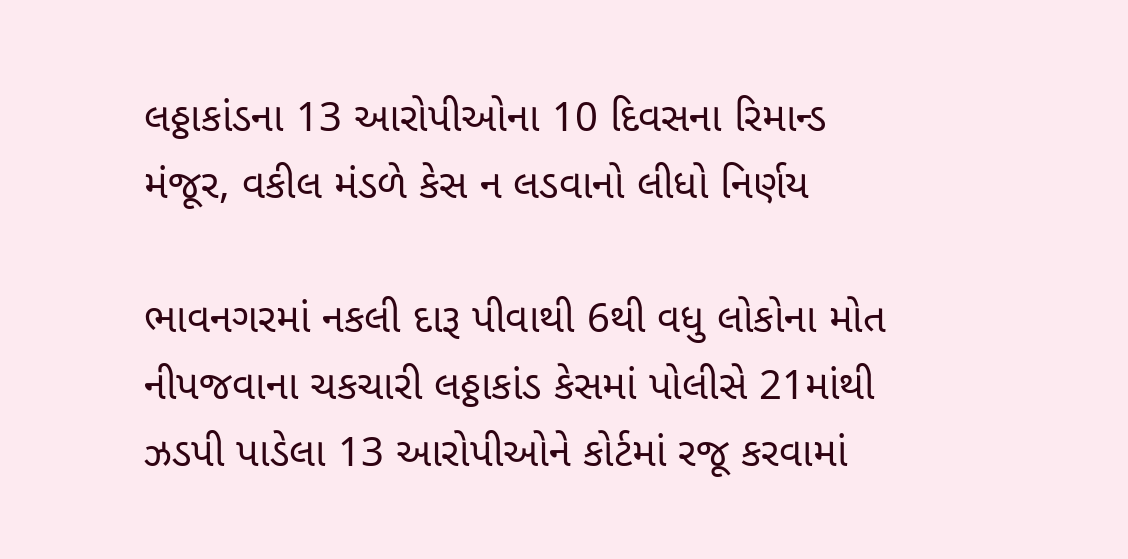લઠ્ઠાકાંડના 13 આરોપીઓના 10 દિવસના રિમાન્ડ મંજૂર, વકીલ મંડળે કેસ ન લડવાનો લીધો નિર્ણય

ભાવનગરમાં નકલી દારૂ પીવાથી 6થી વધુ લોકોના મોત નીપજવાના ચકચારી લઠ્ઠાકાંડ કેસમાં પોલીસે 21માંથી ઝડપી પાડેલા 13 આરોપીઓને કોર્ટમાં રજૂ કરવામાં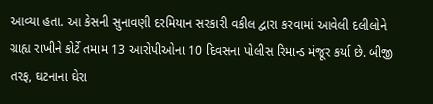આવ્યા હતા. આ કેસની સુનાવણી દરમિયાન સરકારી વકીલ દ્વારા કરવામાં આવેલી દલીલોને ગ્રાહ્ય રાખીને કોર્ટે તમામ 13 આરોપીઓના 10 દિવસના પોલીસ રિમાન્ડ મંજૂર કર્યા છે. બીજી તરફ, ઘટનાના ઘેરા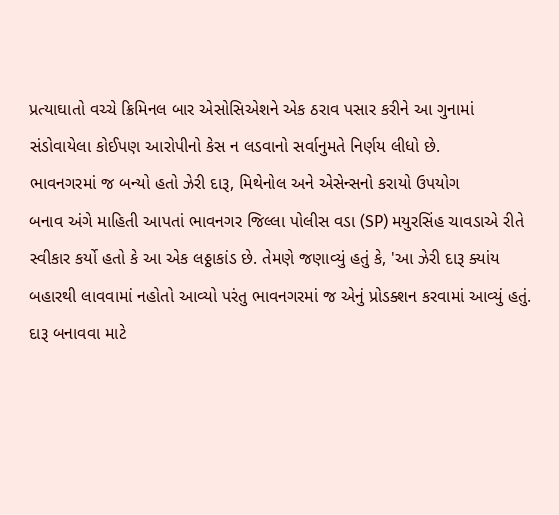પ્રત્યાઘાતો વચ્ચે ક્રિમિનલ બાર એસોસિએશને એક ઠરાવ પસાર કરીને આ ગુનામાં સંડોવાયેલા કોઈપણ આરોપીનો કેસ ન લડવાનો સર્વાનુમતે નિર્ણય લીધો છે.
ભાવનગરમાં જ બન્યો હતો ઝેરી દારૂ, મિથેનોલ અને એસેન્સનો કરાયો ઉપયોગ
બનાવ અંગે માહિતી આપતાં ભાવનગર જિલ્લા પોલીસ વડા (SP) મયુરસિંહ ચાવડાએ રીતે સ્વીકાર કર્યો હતો કે આ એક લઠ્ઠાકાંડ છે. તેમણે જણાવ્યું હતું કે, 'આ ઝેરી દારૂ ક્યાંય બહારથી લાવવામાં નહોતો આવ્યો પરંતુ ભાવનગરમાં જ એનું પ્રોડક્શન કરવામાં આવ્યું હતું. દારૂ બનાવવા માટે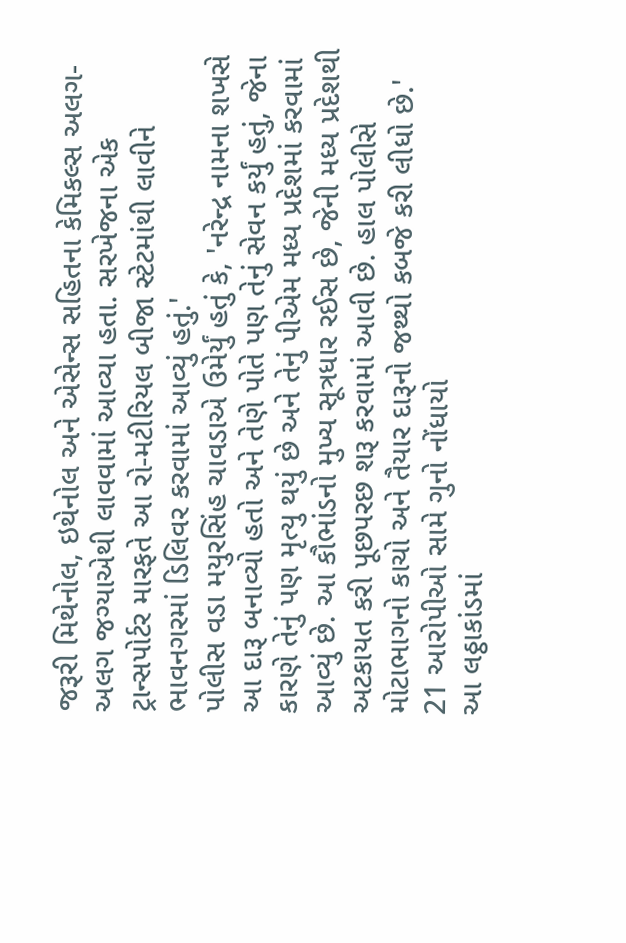જરૂરી મિથેનોલ, ઇથેનોલ અને એસેન્સ સહિતના કેમિકલ્સ અલગ-અલગ જગ્યાએથી લાવવામાં આવ્યા હતા. સરખેજના એક ટ્રાન્સપોર્ટર મારફતે આ રો-મટીરિયલ બીજા સ્ટેટમાંથી લાવીને ભાવનગરમાં ડિલિવર કરવામાં આવ્યું હતું.'
પોલીસ વડા મયુરસિંહ ચાવડાએ ઉમેર્યું હતું કે, 'નરેન્દ્ર નામના શખસે આ દારૂ બનાવ્યો હતો અને તેણે પોતે પણ તેનું સેવન કર્યું હતું, જેના કારણે તેનું પણ મૃત્યુ થયું છે અને તેનું પીએમ મધ્ય પ્રદેશમાં કરવામાં આવ્યું છે. આ કૌભાંડનો મુખ્ય સૂત્રધાર રઈસ છે, જેની મધ્ય પ્રદેશથી અટકાયત કરી પૂછપરછ શરૂ કરવામાં આવી છે. હાલ પોલીસે મોટાભાગનો કાચો અને તૈયાર દારૂનો જથ્થો કબજે કરી લીધો છે.'
21 આરોપીઓ સામે ગુનો નોંધાયો
આ લઠ્ઠાકાંડમાં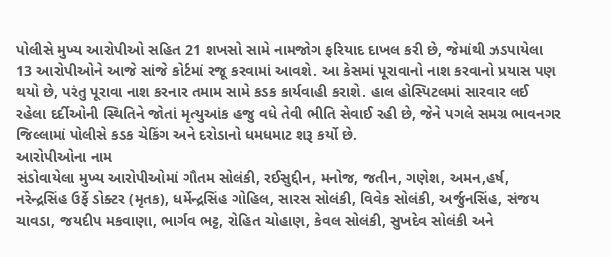પોલીસે મુખ્ય આરોપીઓ સહિત 21 શખસો સામે નામજોગ ફરિયાદ દાખલ કરી છે, જેમાંથી ઝડપાયેલા 13 આરોપીઓને આજે સાંજે કોર્ટમાં રજૂ કરવામાં આવશે. આ કેસમાં પૂરાવાનો નાશ કરવાનો પ્રયાસ પણ થયો છે, પરંતુ પૂરાવા નાશ કરનાર તમામ સામે કડક કાર્યવાહી કરાશે. હાલ હોસ્પિટલમાં સારવાર લઈ રહેલા દર્દીઓની સ્થિતિને જોતાં મૃત્યુઆંક હજુ વધે તેવી ભીતિ સેવાઈ રહી છે, જેને પગલે સમગ્ર ભાવનગર જિલ્લામાં પોલીસે કડક ચેકિંગ અને દરોડાનો ધમધમાટ શરૂ કર્યો છે.
આરોપીઓના નામ
સંડોવાયેલા મુખ્ય આરોપીઓમાં ગૌતમ સોલંકી, રઈસુદ્દીન, મનોજ, જતીન, ગણેશ, અમન,હર્ષ, નરેન્દ્રસિંહ ઉર્ફે ડોક્ટર (મૃતક), ધર્મેન્દ્રસિંહ ગોહિલ, સારસ સોલંકી, વિવેક સોલંકી, અર્જુનસિંહ, સંજય ચાવડા, જયદીપ મકવાણા, ભાર્ગવ ભટ્ટ, રોહિત ચોહાણ, કેવલ સોલંકી, સુખદેવ સોલંકી અને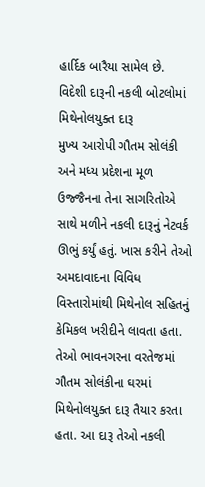હાર્દિક બારૈયા સામેલ છે.
વિદેશી દારૂની નકલી બોટલોમાં મિથેનોલયુક્ત દારૂ
મુખ્ય આરોપી ગૌતમ સોલંકી અને મધ્ય પ્રદેશના મૂળ ઉજ્જૈનના તેના સાગરિતોએ સાથે મળીને નકલી દારૂનું નેટવર્ક ઊભું કર્યું હતું. ખાસ કરીને તેઓ અમદાવાદના વિવિધ વિસ્તારોમાંથી મિથેનોલ સહિતનું કેમિકલ ખરીદીને લાવતા હતા. તેઓ ભાવનગરના વરતેજમાં ગૌતમ સોલંકીના ઘરમાં મિથેનોલયુક્ત દારૂ તૈયાર કરતા હતા. આ દારૂ તેઓ નકલી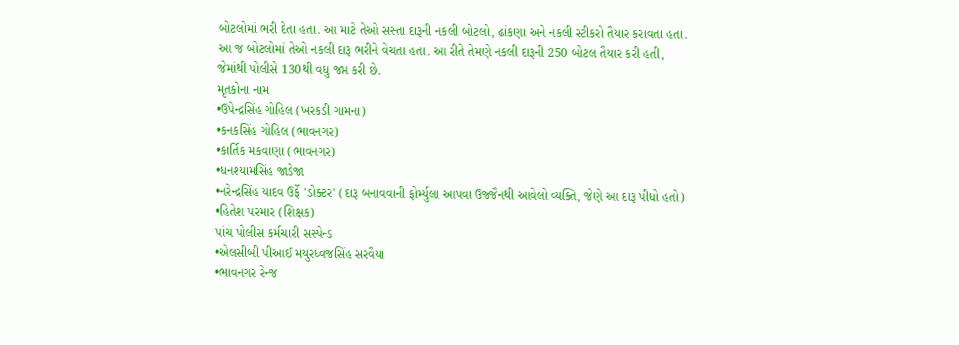બોટલોમાં ભરી દેતા હતા. આ માટે તેઓ સસ્તા દારૂની નકલી બોટલો, ઢાંકણા અને નકલી સ્ટીકરો તૈયાર કરાવતા હતા. આ જ બોટલોમાં તેઓ નકલી દારૂ ભરીને વેચતા હતા. આ રીતે તેમણે નકલી દારૂની 250 બોટલ તૈયાર કરી હતી, જેમાંથી પોલીસે 130થી વધુ જપ્ત કરી છે.
મૃતકોના નામ
•ઉપેન્દ્રસિંહ ગોહિલ (ખરકડી ગામના)
•કનકસિંહ ગોહિલ (ભાવનગર)
•કાર્તિક મકવાણા (ભાવનગર)
•ધનશ્યામસિંહ જાડેજા
•નરેન્દ્રસિંહ યાદવ ઉર્ફે 'ડોક્ટર' (દારૂ બનાવવાની ફોર્મ્યુલા આપવા ઉજ્જૈનથી આવેલો વ્યક્તિ, જેણે આ દારૂ પીધો હતો)
•હિતેશ પરમાર (શિક્ષક)
પાંચ પોલીસ કર્મચારી સસ્પેન્ડ
•એલસીબી પીઆઈ મયુરધ્વજસિંહ સરવૈયા
•ભાવનગર રેન્જ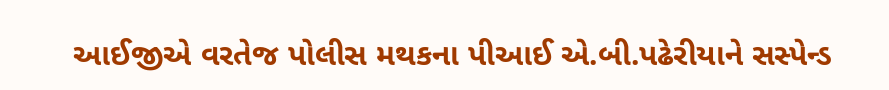આઈજીએ વરતેજ પોલીસ મથકના પીઆઈ એ.બી.પઢેરીયાને સસ્પેન્ડ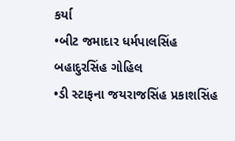કર્યા
•બીટ જમાદાર ધર્મપાલસિંહ બહાદુરસિંહ ગોહિલ
•ડી સ્ટાફના જયરાજસિંહ પ્રકાશસિંહ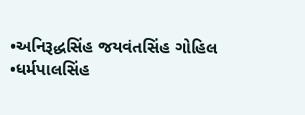•અનિરૂદ્ધસિંહ જયવંતસિંહ ગોહિલ
•ધર્મપાલસિંહ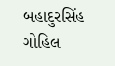બહાદુરસિંહ ગોહિલ